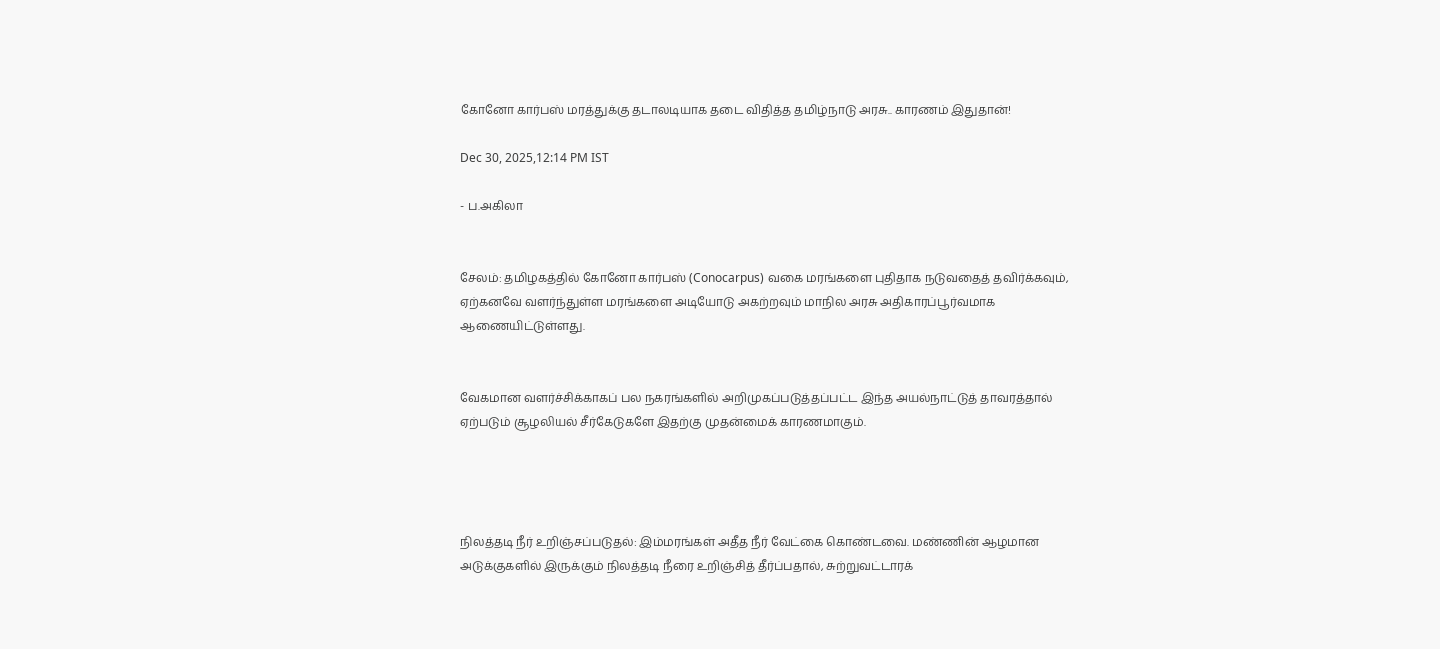கோனோ கார்பஸ் மரத்துக்கு தடாலடியாக தடை விதித்த தமிழ்நாடு அரசு.. காரணம் இதுதான்!

Dec 30, 2025,12:14 PM IST

- ப.அகிலா


சேலம்: தமிழகத்தில் கோனோ கார்பஸ் (Conocarpus) வகை மரங்களை புதிதாக நடுவதைத் தவிர்க்கவும், ஏற்கனவே வளர்ந்துள்ள மரங்களை அடியோடு அகற்றவும் மாநில அரசு அதிகாரப்பூர்வமாக ஆணையிட்டுள்ளது.


வேகமான வளர்ச்சிக்காகப் பல நகரங்களில் அறிமுகப்படுத்தப்பட்ட இந்த அயல்நாட்டுத் தாவரத்தால் ஏற்படும் சூழலியல் சீர்கேடுகளே இதற்கு முதன்மைக் காரணமாகும்.




நிலத்தடி நீர் உறிஞ்சப்படுதல்: இம்மரங்கள் அதீத நீர் வேட்கை கொண்டவை. மண்ணின் ஆழமான அடுக்குகளில் இருக்கும் நிலத்தடி நீரை உறிஞ்சித் தீர்ப்பதால், சுற்றுவட்டாரக்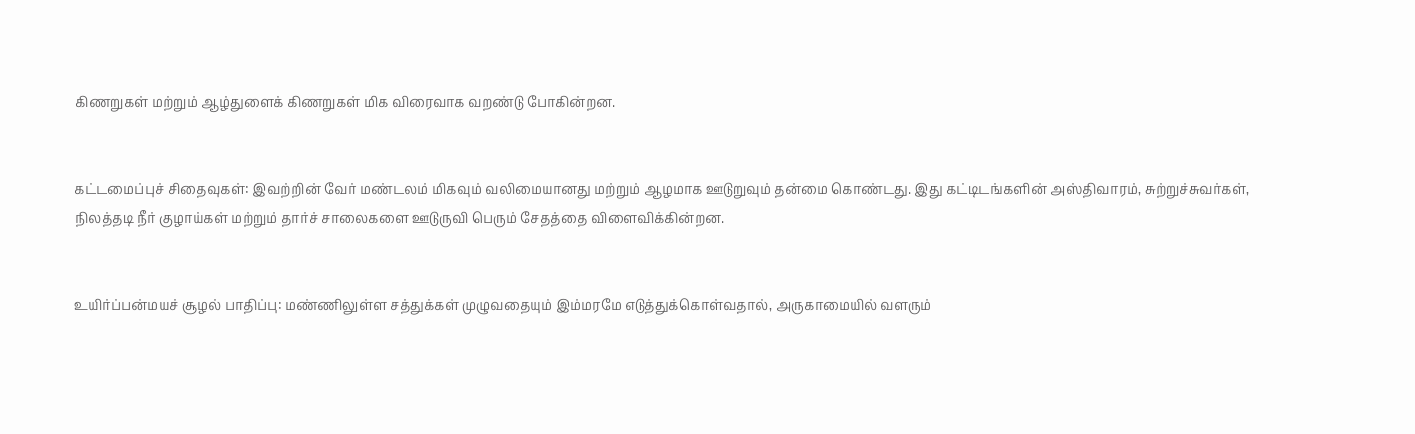கிணறுகள் மற்றும் ஆழ்துளைக் கிணறுகள் மிக விரைவாக வறண்டு போகின்றன.


கட்டமைப்புச் சிதைவுகள்: இவற்றின் வேர் மண்டலம் மிகவும் வலிமையானது மற்றும் ஆழமாக ஊடுறுவும் தன்மை கொண்டது. இது கட்டிடங்களின் அஸ்திவாரம், சுற்றுச்சுவர்கள், நிலத்தடி நீர் குழாய்கள் மற்றும் தார்ச் சாலைகளை ஊடுருவி பெரும் சேதத்தை விளைவிக்கின்றன.


உயிர்ப்பன்மயச் சூழல் பாதிப்பு: மண்ணிலுள்ள சத்துக்கள் முழுவதையும் இம்மரமே எடுத்துக்கொள்வதால், அருகாமையில் வளரும்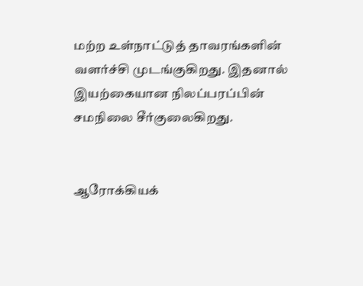மற்ற உள்நாட்டுத் தாவரங்களின் வளர்ச்சி முடங்குகிறது. இதனால் இயற்கையான நிலப்பரப்பின் சமநிலை சீர்குலைகிறது.


ஆரோக்கியக்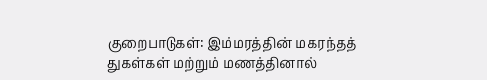குறைபாடுகள்: இம்மரத்தின் மகரந்தத் துகள்கள் மற்றும் மணத்தினால்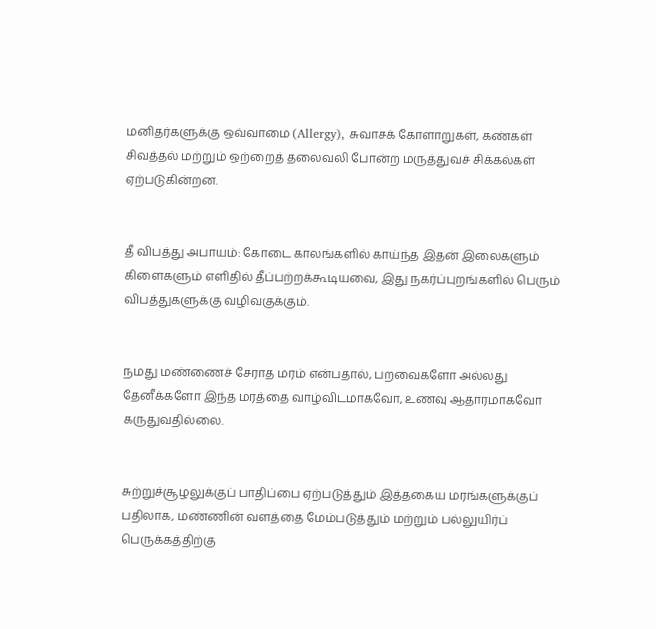மனிதர்களுக்கு ஒவ்வாமை (Allergy), சுவாசக் கோளாறுகள், கண்கள் சிவத்தல் மற்றும் ஒற்றைத் தலைவலி போன்ற மருத்துவச் சிக்கல்கள் ஏற்படுகின்றன.


தீ விபத்து அபாயம்: கோடை காலங்களில் காய்ந்த இதன் இலைகளும் கிளைகளும் எளிதில் தீப்பற்றக்கூடியவை, இது நகர்ப்புறங்களில் பெரும் விபத்துகளுக்கு வழிவகுக்கும்.


நமது மண்ணைச் சேராத மரம் என்பதால், பறவைகளோ அல்லது தேனீக்களோ இந்த மரத்தை வாழ்விடமாகவோ, உணவு ஆதாரமாகவோ கருதுவதில்லை.


சுற்றுச்சூழலுக்குப் பாதிப்பை ஏற்படுத்தும் இத்தகைய மரங்களுக்குப் பதிலாக, மண்ணின் வளத்தை மேம்படுத்தும் மற்றும் பல்லுயிர்ப் பெருக்கத்திற்கு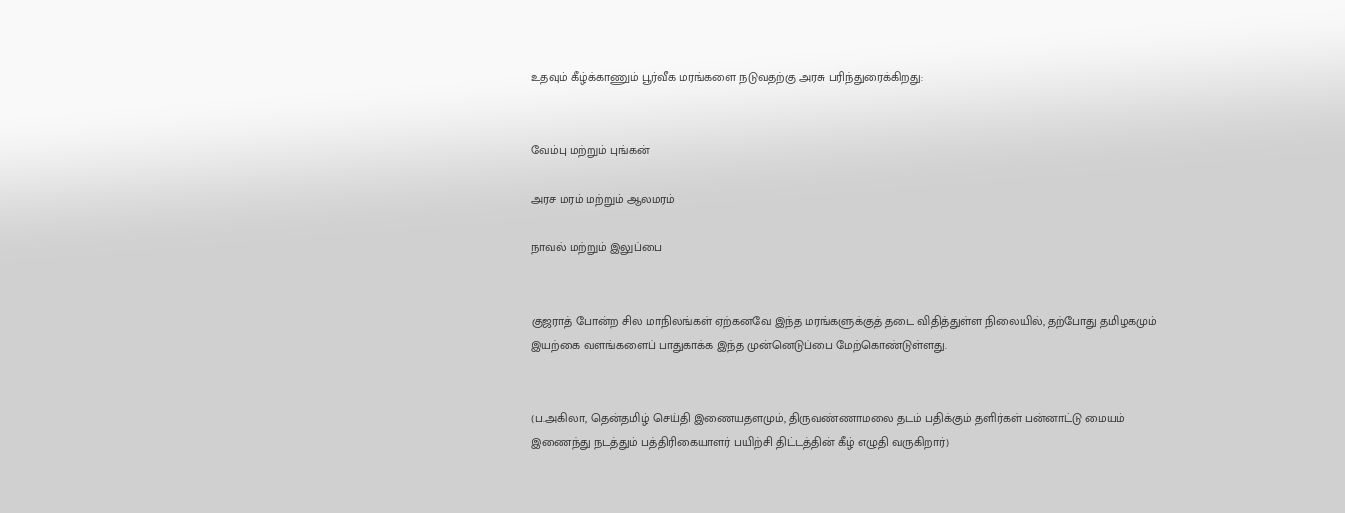உதவும் கீழ்க்காணும் பூர்வீக மரங்களை நடுவதற்கு அரசு பரிந்துரைக்கிறது:


வேம்பு மற்றும் புங்கன்

அரச மரம் மற்றும் ஆலமரம்

நாவல் மற்றும் இலுப்பை


குஜராத் போன்ற சில மாநிலங்கள் ஏற்கனவே இந்த மரங்களுக்குத் தடை விதித்துள்ள நிலையில், தற்போது தமிழகமும் இயற்கை வளங்களைப் பாதுகாக்க இந்த முன்னெடுப்பை மேற்கொண்டுள்ளது.


(ப.அகிலா, தென்தமிழ் செய்தி இணையதளமும், திருவண்ணாமலை தடம் பதிக்கும் தளிர்கள் பன்னாட்டு மையம் இணைந்து நடத்தும் பத்திரிகையாளர் பயிற்சி திட்டத்தின் கீழ் எழுதி வருகிறார்)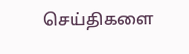செய்திகளை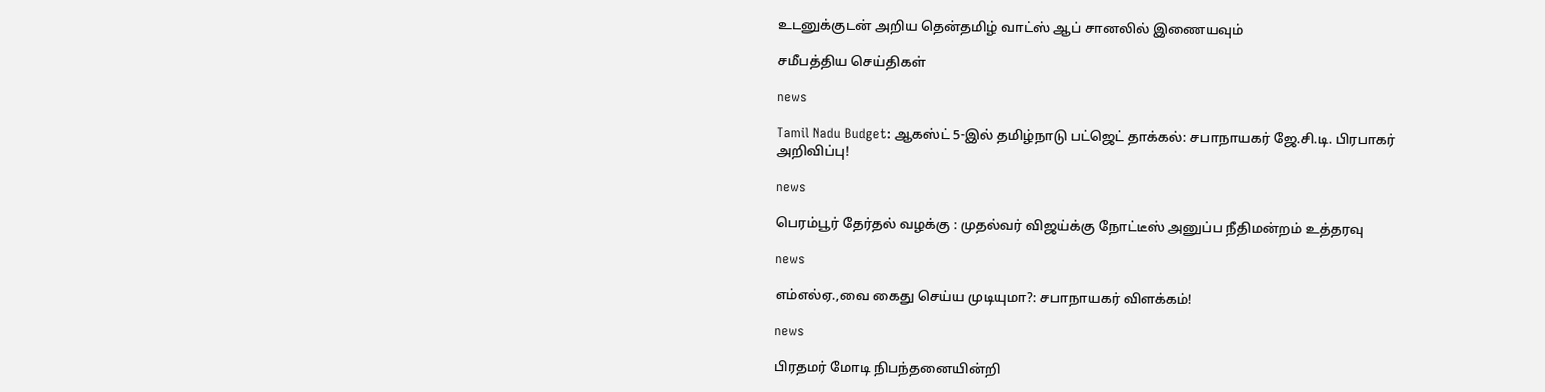உடனுக்குடன் அறிய தென்தமிழ் வாட்ஸ் ஆப் சானலில் இணையவும்

சமீபத்திய செய்திகள்

news

Tamil Nadu Budget: ஆகஸ்ட் 5-இல் தமிழ்நாடு பட்ஜெட் தாக்கல்: சபாநாயகர் ஜே.சி.டி. பிரபாகர் அறிவிப்பு!

news

பெரம்பூர் தேர்தல் வழக்கு : முதல்வர் விஜய்க்கு நோட்டீஸ் அனுப்ப நீதிமன்றம் உத்தரவு

news

எம்எல்ஏ.,வை கைது செய்ய முடியுமா?: சபாநாயகர் விளக்கம்!

news

பிரதமர் மோடி நிபந்தனையின்றி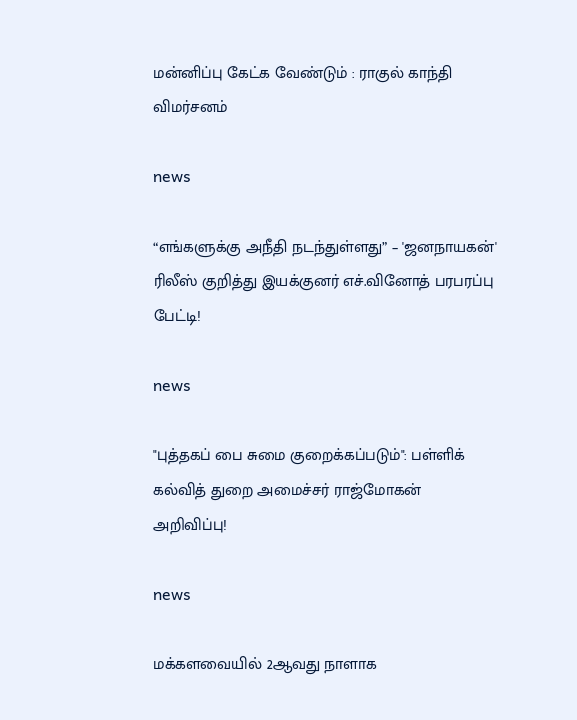மன்னிப்பு கேட்க வேண்டும் : ராகுல் காந்தி விமர்சனம்

news

“எங்களுக்கு அநீதி நடந்துள்ளது” – 'ஜனநாயகன்' ரிலீஸ் குறித்து இயக்குனர் எச்.வினோத் பரபரப்பு பேட்டி!

news

"புத்தகப் பை சுமை குறைக்கப்படும்": பள்ளிக் கல்வித் துறை அமைச்சர் ராஜ்மோகன் அறிவிப்பு!

news

மக்களவையில் 2ஆவது நாளாக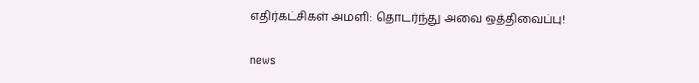எதிர்கட்சிகள் அமளி: தொடர்ந்து அவை ஒத்திவைப்பு!

news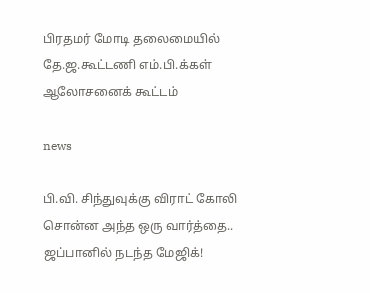பிரதமர் மோடி தலைமையில் தே.ஜ.கூட்டணி எம்.பி.க்கள் ஆலோசனைக் கூட்டம்

news

பி.வி. சிந்துவுக்கு விராட் கோலி சொன்ன அந்த ஒரு வார்த்தை.. ஜப்பானில் நடந்த மேஜிக்!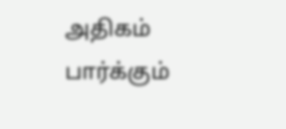அதிகம் பார்க்கும்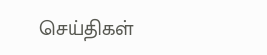செய்திகள்